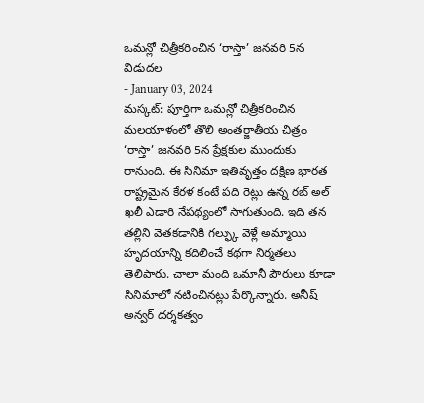ఒమన్లో చిత్రీకరించిన ‘రాస్తా’ జనవరి 5న విడుదల
- January 03, 2024
మస్కట్: పూర్తిగా ఒమన్లో చిత్రీకరించిన మలయాళంలో తొలి అంతర్జాతీయ చిత్రం ‘రాస్తా’ జనవరి 5న ప్రేక్షకుల ముందుకు రానుంది. ఈ సినిమా ఇతివృత్తం దక్షిణ భారత రాష్ట్రమైన కేరళ కంటే పది రెట్లు ఉన్న రబ్ అల్ ఖలీ ఎడారి నేపథ్యంలో సాగుతుంది. ఇది తన తల్లిని వెతకడానికి గల్ఫ్కు వెళ్లే అమ్మాయి హృదయాన్ని కదిలించే కథగా నిర్మతలు తెలిపారు. చాలా మంది ఒమానీ పౌరులు కూడా సినిమాలో నటించినట్లు పేర్కొన్నారు. అనీష్ అన్వర్ దర్శకత్వం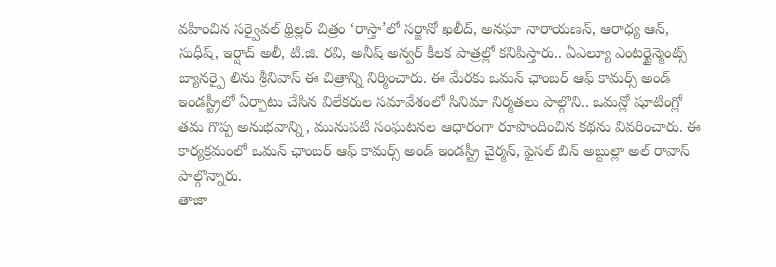వహించిన సర్వైవల్ థ్రిల్లర్ చిత్రం ‘రాస్తా’లో సర్జానో ఖలీద్, అనఘా నారాయణన్, ఆరాధ్య ఆన్, సుధీష్, ఇర్షాద్ అలీ, టి.జి. రవి, అనీష్ అన్వర్ కీలక పాత్రల్లో కనిపిస్తారు.. ఏఎల్యూ ఎంటర్టైన్మెంట్స్ బ్యానర్పై లిను శ్రీనివాస్ ఈ చిత్రాన్ని నిర్మించారు. ఈ మేరకు ఒమన్ ఛాంబర్ ఆఫ్ కామర్స్ అండ్ ఇండస్ట్రీలో ఏర్పాటు చేసిన విలేకరుల సమావేశంలో సినిమా నిర్మతలు పాల్గొని.. ఒమన్లో షూటింగ్లో తమ గొప్ప అనుభవాన్ని , మునుపటి సంఘటనల ఆధారంగా రూపొందించిన కథను వివరించారు. ఈ కార్యక్రమంలో ఒమన్ ఛాంబర్ ఆఫ్ కామర్స్ అండ్ ఇండస్ట్రీ చైర్మన్, ఫైసల్ బిన్ అబ్దుల్లా అల్ రావాస్ పాల్గొన్నారు.
తాజా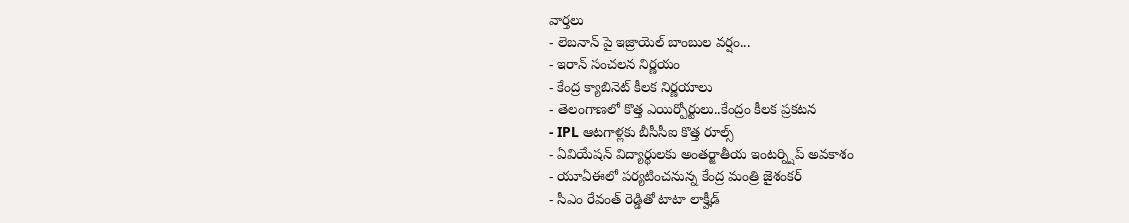వార్తలు
- లెబనాన్ పై ఇజ్రాయెల్ బాంబుల వర్షం...
- ఇరాన్ సంచలన నిర్ణయం
- కేంద్ర క్యాబినెట్ కీలక నిర్ణయాలు
- తెలంగాణలో కొత్త ఎయిర్పోర్టులు..కేంద్రం కీలక ప్రకటన
- IPL ఆటగాళ్లకు బీసీసీఐ కొత్త రూల్స్
- ఏవియేషన్ విద్యార్థులకు అంతర్జాతీయ ఇంటర్న్షిప్ అవకాశం
- యూఏఈలో పర్యటించనున్న కేంద్ర మంత్రి జైశంకర్
- సీఎం రేవంత్ రెడ్డితో టాటా లాక్హీడ్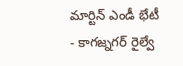మార్టిన్ ఎండీ భేటీ
- కాగజ్నగర్ రైల్వే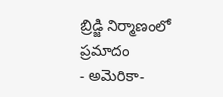బ్రిడ్జి నిర్మాణంలో ప్రమాదం
- అమెరికా-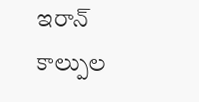ఇరాన్ కాల్పుల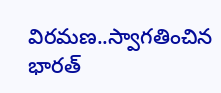విరమణ..స్వాగతించిన భారత్